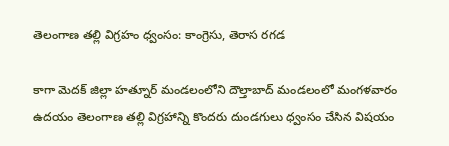తెలంగాణ తల్లి విగ్రహం ధ్వంసం: కాంగ్రెసు, తెరాస రగడ

కాగా మెదక్ జిల్లా హత్నూర్ మండలంలోని దౌల్తాబాద్ మండలంలో మంగళవారం ఉదయం తెలంగాణ తల్లి విగ్రహాన్ని కొందరు దుండగులు ధ్వంసం చేసిన విషయం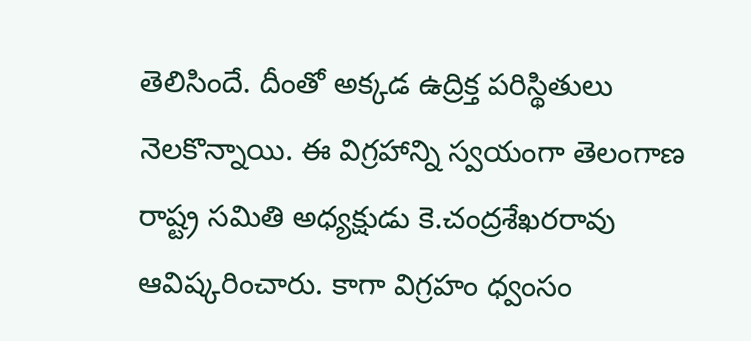తెలిసిందే. దీంతో అక్కడ ఉద్రిక్త పరిస్థితులు నెలకొన్నాయి. ఈ విగ్రహాన్ని స్వయంగా తెలంగాణ రాష్ట్ర సమితి అధ్యక్షుడు కె.చంద్రశేఖరరావు ఆవిష్కరించారు. కాగా విగ్రహం ధ్వంసం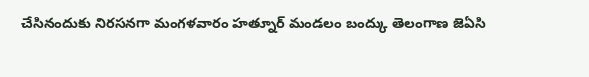చేసినందుకు నిరసనగా మంగళవారం హత్నూర్ మండలం బంద్కు తెలంగాణ జెఏసి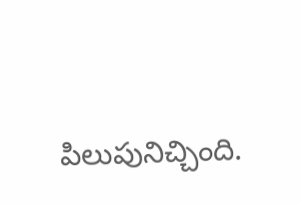పిలుపునిచ్చింది.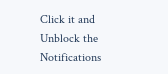Click it and Unblock the Notifications